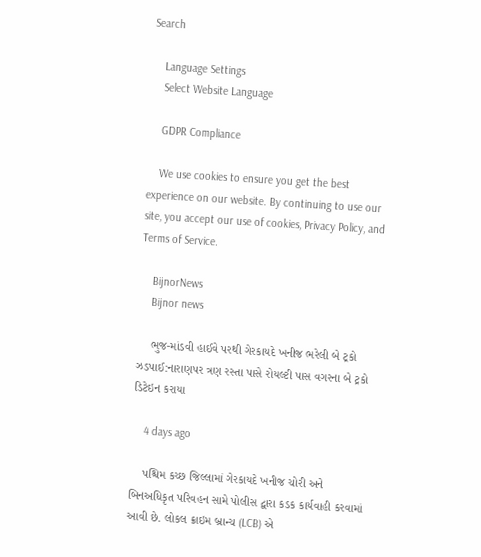Search

    Language Settings
    Select Website Language

    GDPR Compliance

    We use cookies to ensure you get the best experience on our website. By continuing to use our site, you accept our use of cookies, Privacy Policy, and Terms of Service.

    BijnorNews
    Bijnor news

    ભુજ-માંડવી હાઈવે પરથી ગેરકાયદે ખનીજ ભરેલી બે ટ્રકો ઝડપાઈ:નારાણપર ત્રણ રસ્તા પાસે રોયલ્ટી પાસ વગરના બે ટ્રકો ડિટેઇન કરાયા

    4 days ago

    પશ્ચિમ કચ્છ જિલ્લામાં ગેરકાયદે ખનીજ ચોરી અને બિનઅધિકૃત પરિવહન સામે પોલીસ દ્વારા કડક કાર્યવાહી કરવામાં આવી છે. લોકલ ક્રાઇમ બ્રાન્ચ (LCB) એ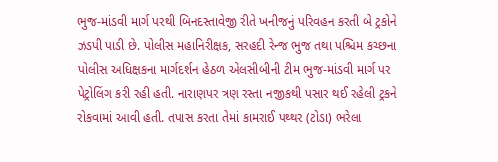ભુજ-માંડવી માર્ગ પરથી બિનદસ્તાવેજી રીતે ખનીજનું પરિવહન કરતી બે ટ્રકોને ઝડપી પાડી છે. પોલીસ મહાનિરીક્ષક, સરહદી રેન્જ ભુજ તથા પશ્ચિમ કચ્છના પોલીસ અધિક્ષકના માર્ગદર્શન હેઠળ એલસીબીની ટીમ ભુજ-માંડવી માર્ગ પર પેટ્રોલિંગ કરી રહી હતી. નારાણપર ત્રણ રસ્તા નજીકથી પસાર થઈ રહેલી ટ્રકને રોકવામાં આવી હતી. તપાસ કરતા તેમાં કામરાઈ પથ્થર (ટોડા) ભરેલા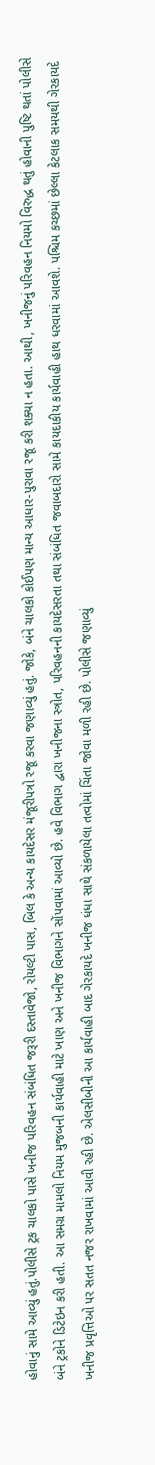હોવાનું સામે આવ્યું હતું.પોલીસે ટ્રક ચાલકો પાસે ખનીજ પરિવહન સંબંધિત જરૂરી દસ્તાવેજો, રોયલ્ટી પાસ, બિલ કે અન્ય કાયદેસર મંજૂરીપત્રો રજૂ કરવા જણાવ્યું હતું. જોકે, બંને ચાલકો કોઈપણ માન્ય આધાર-પુરાવા રજૂ કરી શક્યા ન હતા. આથી, ખનીજનું પરિવહન નિયમો વિરુદ્ધ થતું હોવાની પુષ્ટિ થતાં પોલીસે બંને ટ્રકોને ડિટેઇન કરી હતી. આ સમગ્ર મામલો નિયમ મુજબની કાર્યવાહી માટે ખાણ અને ખનીજ વિભાગને સોંપવામાં આવ્યો છે. હવે વિભાગ દ્વારા ખનીજના સ્ત્રોત, પરિવહનની કાયદેસરતા તથા સંબંધિત જવાબદારો સામે કાયદાકીય કાર્યવાહી હાથ ધરવામાં આવશે. પશ્ચિમ કચ્છમાં છેલ્લા કેટલાક સમયથી ગેરકાયદે ખનીજ પ્રવૃત્તિઓ પર સતત નજર રાખવામાં આવી રહી છે. એલસીબીની આ કાર્યવાહી બાદ ગેરકાયદે ખનીજ ધંધા સાથે સંકળાયેલા તત્વોમાં ચિંતા જોવા મળી રહી છે. પોલીસે જણાવ્યું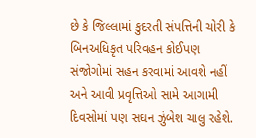છે કે જિલ્લામાં કુદરતી સંપત્તિની ચોરી કે બિનઅધિકૃત પરિવહન કોઈપણ સંજોગોમાં સહન કરવામાં આવશે નહીં અને આવી પ્રવૃત્તિઓ સામે આગામી દિવસોમાં પણ સઘન ઝુંબેશ ચાલુ રહેશે.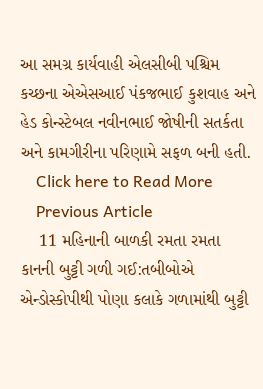આ સમગ્ર કાર્યવાહી એલસીબી પશ્ચિમ કચ્છના એએસઆઈ પંકજભાઈ કુશવાહ અને હેડ કોન્સ્ટેબલ નવીનભાઈ જોષીની સતર્કતા અને કામગીરીના પરિણામે સફળ બની હતી.
    Click here to Read More
    Previous Article
    11 મહિનાની બાળકી રમતા રમતા કાનની બુટ્ટી ગળી ગઈ:તબીબોએ એન્ડોસ્કોપીથી પોણા કલાકે ગળામાંથી બુટ્ટી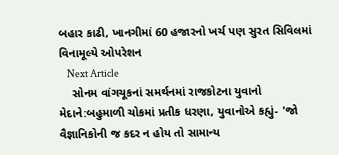બહાર કાઢી, ખાનગીમાં 60 હજારનો ખર્ચ પણ સુરત સિવિલમાં વિનામૂલ્યે ઓપરેશન
    Next Article
    સોનમ વાંગચૂકનાં સમર્થનમાં રાજકોટના યુવાનો મેદાને:બહુમાળી ચોકમાં પ્રતીક ધરણા, યુવાનોએ કહ્યું- 'જો વૈજ્ઞાનિકોની જ કદર ન હોય તો સામાન્ય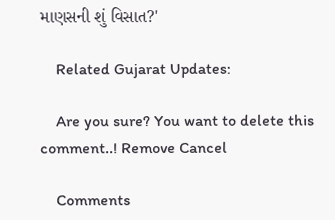માણસની શું વિસાત?'

    Related Gujarat Updates:

    Are you sure? You want to delete this comment..! Remove Cancel

    Comments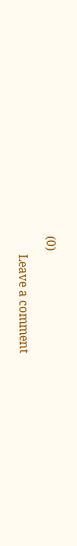(0)

      Leave a comment